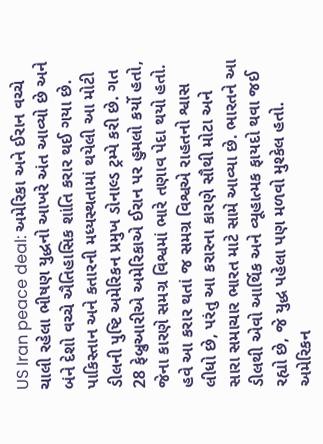US Iran peace deal: અમેરિકા અને ઈરાન વચ્ચે ચાલી રહેલા ભીષણ યુદ્ધનો આખરે અંત આવ્યો છે અને બંને દેશો વચ્ચે ઐતિહાસિક શાંતિ કરાર થઈ ગયા છે. પાકિસ્તાન અને કતારની મધ્યસ્થતામાં થયેલી આ મોટી ડીલની પુષ્ટિ અમેરિકન પ્રમુખ ડોનાલ્ડ ટ્રમ્પે કરી છે. ગત 28 ફેબ્રુઆરીએ અમેરિકાએ ઈરાન પર હુમલો કર્યો હતો, જેના કારણે સમગ્ર વિશ્વમાં ભારે તણાવ પેદા થયો હતો. હવે આ કરાર થતાં જ સમગ્ર વિશ્વએ રાહતનો શ્વાસ લીધો છે, પરંતુ આ કરારના કારણે સૌથી મોટા અને સારા સમાચાર ભારત માટે સામે આવ્યા છે. ભારતને આ ડીલથી એવો આર્થિક અને વ્યૂહાત્મક ફાયદો થવા જઈ રહ્યો છે, જે યુદ્ધ પહેલા પણ મળવો મુશ્કેલ હતો.
અમેરિકન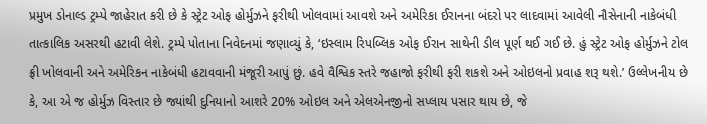પ્રમુખ ડોનાલ્ડ ટ્રમ્પે જાહેરાત કરી છે કે સ્ટ્રેટ ઓફ હોર્મુઝને ફરીથી ખોલવામાં આવશે અને અમેરિકા ઈરાનના બંદરો પર લાદવામાં આવેલી નૌસેનાની નાકેબંધી તાત્કાલિક અસરથી હટાવી લેશે. ટ્રમ્પે પોતાના નિવેદનમાં જણાવ્યું કે, ‘ઇસ્લામ રિપબ્લિક ઓફ ઈરાન સાથેની ડીલ પૂર્ણ થઈ ગઈ છે. હું સ્ટ્રેટ ઓફ હોર્મુઝને ટોલ ફ્રી ખોલવાની અને અમેરિકન નાકેબંધી હટાવવાની મંજૂરી આપું છું. હવે વૈશ્વિક સ્તરે જહાજો ફરીથી ફરી શકશે અને ઓઇલનો પ્રવાહ શરૂ થશે.’ ઉલ્લેખનીય છે કે, આ એ જ હોર્મુઝ વિસ્તાર છે જ્યાંથી દુનિયાનો આશરે 20% ઓઇલ અને એલએનજીનો સપ્લાય પસાર થાય છે, જે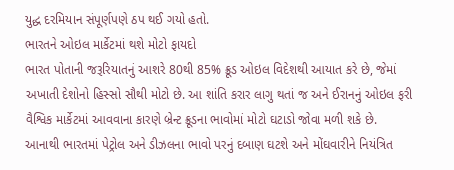યુદ્ધ દરમિયાન સંપૂર્ણપણે ઠપ થઈ ગયો હતો.
ભારતને ઓઇલ માર્કેટમાં થશે મોટો ફાયદો
ભારત પોતાની જરૂરિયાતનું આશરે 80થી 85% ક્રૂડ ઓઇલ વિદેશથી આયાત કરે છે, જેમાં અખાતી દેશોનો હિસ્સો સૌથી મોટો છે. આ શાંતિ કરાર લાગુ થતાં જ અને ઈરાનનું ઓઇલ ફરી વૈશ્વિક માર્કેટમાં આવવાના કારણે બ્રેન્ટ ક્રૂડના ભાવોમાં મોટો ઘટાડો જોવા મળી શકે છે. આનાથી ભારતમાં પેટ્રોલ અને ડીઝલના ભાવો પરનું દબાણ ઘટશે અને મોંઘવારીને નિયંત્રિત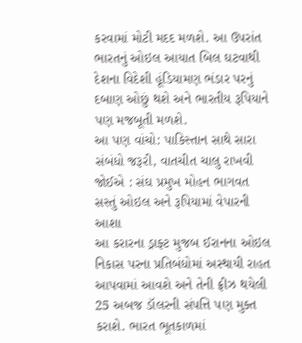કરવામાં મોટી મદદ મળશે. આ ઉપરાંત ભારતનું ઓઇલ આયાત બિલ ઘટવાથી દેશના વિદેશી હૂંડિયામણ ભંડાર પરનું દબાણ ઓછું થશે અને ભારતીય રૂપિયાને પણ મજબૂતી મળશે.
આ પણ વાંચો: પાકિસ્તાન સાથે સારા સંબંધો જરૂરી, વાતચીત ચાલુ રાખવી જોઈએ : સંઘ પ્રમુખ મોહન ભાગવત
સસ્તું ઓઇલ અને રૂપિયામાં વેપારની આશા
આ કરારના ડ્રાફ્ટ મુજબ ઈરાનના ઓઇલ નિકાસ પરના પ્રતિબંધોમાં અસ્થાયી રાહત આપવામાં આવશે અને તેની ફ્રીઝ થયેલી 25 અબજ ડૉલરની સંપત્તિ પણ મુક્ત કરાશે. ભારત ભૂતકાળમાં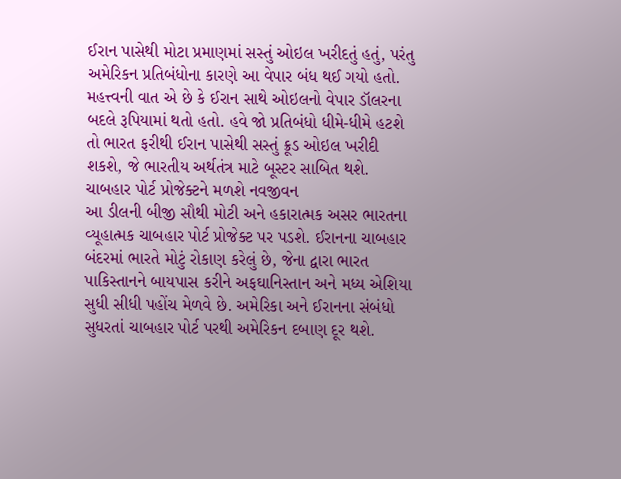ઈરાન પાસેથી મોટા પ્રમાણમાં સસ્તું ઓઇલ ખરીદતું હતું, પરંતુ અમેરિકન પ્રતિબંધોના કારણે આ વેપાર બંધ થઈ ગયો હતો. મહત્ત્વની વાત એ છે કે ઈરાન સાથે ઓઇલનો વેપાર ડૉલરના બદલે રૂપિયામાં થતો હતો. હવે જો પ્રતિબંધો ધીમે-ધીમે હટશે તો ભારત ફરીથી ઈરાન પાસેથી સસ્તું ક્રૂડ ઓઇલ ખરીદી શકશે, જે ભારતીય અર્થતંત્ર માટે બૂસ્ટર સાબિત થશે.
ચાબહાર પોર્ટ પ્રોજેક્ટને મળશે નવજીવન
આ ડીલની બીજી સૌથી મોટી અને હકારાત્મક અસર ભારતના વ્યૂહાત્મક ચાબહાર પોર્ટ પ્રોજેક્ટ પર પડશે. ઈરાનના ચાબહાર બંદરમાં ભારતે મોટું રોકાણ કરેલું છે, જેના દ્વારા ભારત પાકિસ્તાનને બાયપાસ કરીને અફઘાનિસ્તાન અને મધ્ય એશિયા સુધી સીધી પહોંચ મેળવે છે. અમેરિકા અને ઈરાનના સંબંધો સુધરતાં ચાબહાર પોર્ટ પરથી અમેરિકન દબાણ દૂર થશે.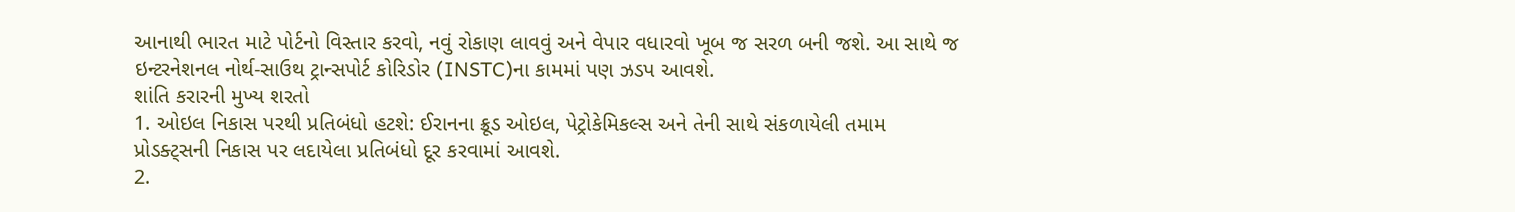આનાથી ભારત માટે પોર્ટનો વિસ્તાર કરવો, નવું રોકાણ લાવવું અને વેપાર વધારવો ખૂબ જ સરળ બની જશે. આ સાથે જ ઇન્ટરનેશનલ નોર્થ-સાઉથ ટ્રાન્સપોર્ટ કોરિડોર (INSTC)ના કામમાં પણ ઝડપ આવશે.
શાંતિ કરારની મુખ્ય શરતો
1. ઓઇલ નિકાસ પરથી પ્રતિબંધો હટશે: ઈરાનના ક્રૂડ ઓઇલ, પેટ્રોકેમિકલ્સ અને તેની સાથે સંકળાયેલી તમામ પ્રોડક્ટ્સની નિકાસ પર લદાયેલા પ્રતિબંધો દૂર કરવામાં આવશે.
2.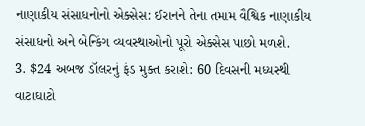નાણાકીય સંસાધનોનો એક્સેસ: ઈરાનને તેના તમામ વૈશ્વિક નાણાકીય સંસાધનો અને બેન્કિંગ વ્યવસ્થાઓનો પૂરો એક્સેસ પાછો મળશે.
3. $24 અબજ ડૉલરનું ફંડ મુક્ત કરાશે: 60 દિવસની મધ્યસ્થી વાટાઘાટો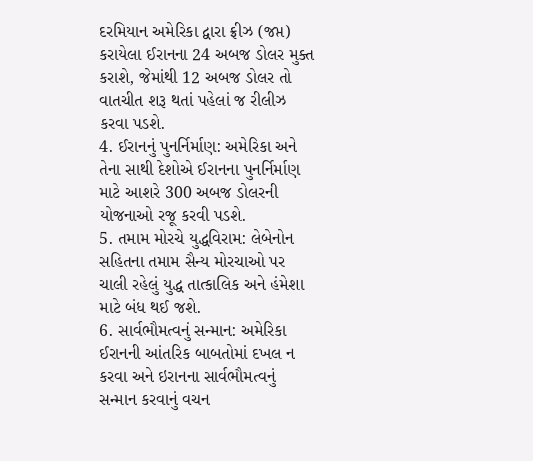દરમિયાન અમેરિકા દ્વારા ફ્રીઝ (જપ્ત) કરાયેલા ઈરાનના 24 અબજ ડોલર મુક્ત કરાશે, જેમાંથી 12 અબજ ડોલર તો વાતચીત શરૂ થતાં પહેલાં જ રીલીઝ કરવા પડશે.
4. ઈરાનનું પુનર્નિર્માણ: અમેરિકા અને તેના સાથી દેશોએ ઈરાનના પુનર્નિર્માણ માટે આશરે 300 અબજ ડોલરની યોજનાઓ રજૂ કરવી પડશે.
5. તમામ મોરચે યુદ્ધવિરામ: લેબેનોન સહિતના તમામ સૈન્ય મોરચાઓ પર ચાલી રહેલું યુદ્ધ તાત્કાલિક અને હંમેશા માટે બંધ થઈ જશે.
6. સાર્વભૌમત્વનું સન્માન: અમેરિકા ઈરાનની આંતરિક બાબતોમાં દખલ ન કરવા અને ઇરાનના સાર્વભૌમત્વનું સન્માન કરવાનું વચન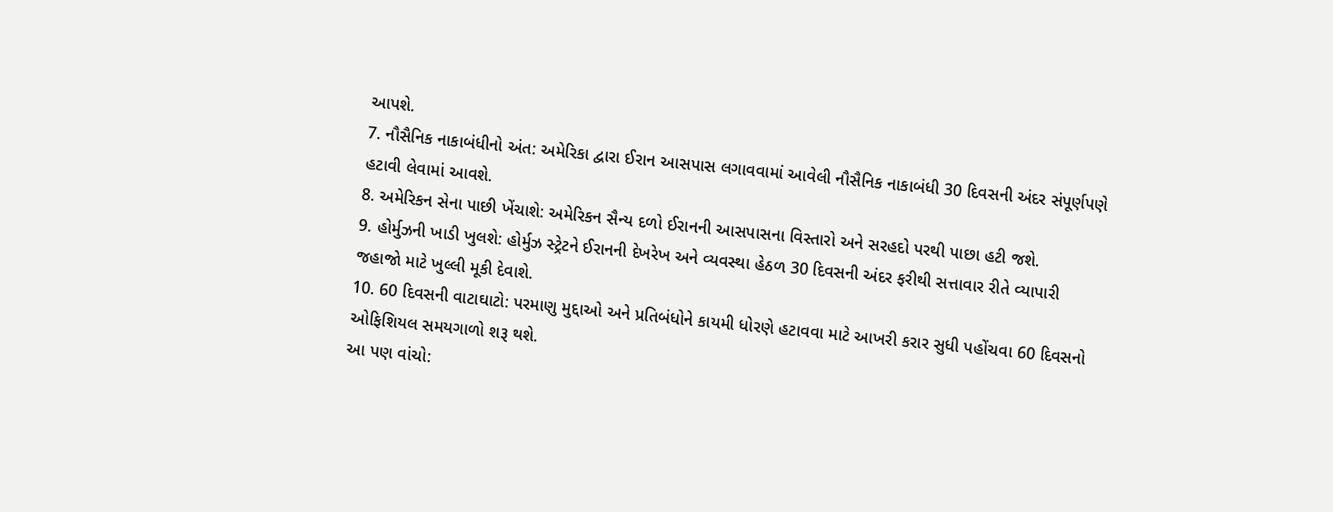આપશે.
7. નૌસૈનિક નાકાબંધીનો અંત: અમેરિકા દ્વારા ઈરાન આસપાસ લગાવવામાં આવેલી નૌસૈનિક નાકાબંધી 30 દિવસની અંદર સંપૂર્ણપણે હટાવી લેવામાં આવશે.
8. અમેરિકન સેના પાછી ખેંચાશે: અમેરિકન સૈન્ય દળો ઈરાનની આસપાસના વિસ્તારો અને સરહદો પરથી પાછા હટી જશે.
9. હોર્મુઝની ખાડી ખુલશે: હોર્મુઝ સ્ટ્રેટને ઈરાનની દેખરેખ અને વ્યવસ્થા હેઠળ 30 દિવસની અંદર ફરીથી સત્તાવાર રીતે વ્યાપારી જહાજો માટે ખુલ્લી મૂકી દેવાશે.
10. 60 દિવસની વાટાઘાટો: પરમાણુ મુદ્દાઓ અને પ્રતિબંધોને કાયમી ધોરણે હટાવવા માટે આખરી કરાર સુધી પહોંચવા 60 દિવસનો ઓફિશિયલ સમયગાળો શરૂ થશે.
આ પણ વાંચો: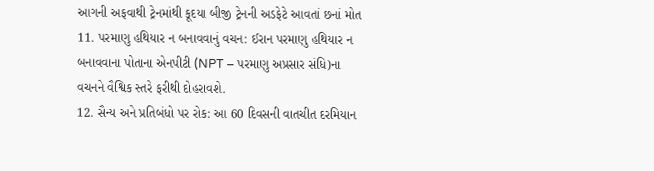આગની અફવાથી ટ્રેનમાંથી કૂદયા બીજી ટ્રેનની અડફેટે આવતાં છનાં મોત
11. પરમાણુ હથિયાર ન બનાવવાનું વચન: ઈરાન પરમાણુ હથિયાર ન બનાવવાના પોતાના એનપીટી (NPT – પરમાણુ અપ્રસાર સંધિ)ના વચનને વૈશ્વિક સ્તરે ફરીથી દોહરાવશે.
12. સૈન્ય અને પ્રતિબંધો પર રોક: આ 60 દિવસની વાતચીત દરમિયાન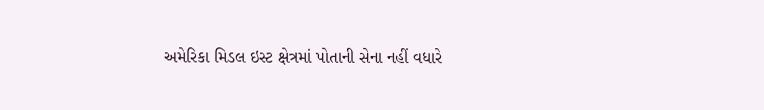અમેરિકા મિડલ ઇસ્ટ ક્ષેત્રમાં પોતાની સેના નહીં વધારે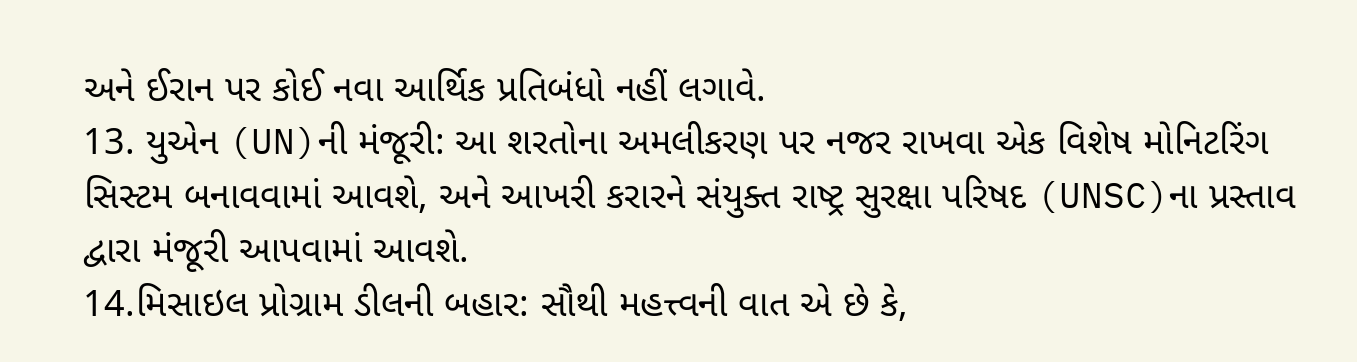અને ઈરાન પર કોઈ નવા આર્થિક પ્રતિબંધો નહીં લગાવે.
13. યુએન (UN)ની મંજૂરી: આ શરતોના અમલીકરણ પર નજર રાખવા એક વિશેષ મોનિટરિંગ સિસ્ટમ બનાવવામાં આવશે, અને આખરી કરારને સંયુક્ત રાષ્ટ્ર સુરક્ષા પરિષદ (UNSC)ના પ્રસ્તાવ દ્વારા મંજૂરી આપવામાં આવશે.
14.મિસાઇલ પ્રોગ્રામ ડીલની બહાર: સૌથી મહત્ત્વની વાત એ છે કે,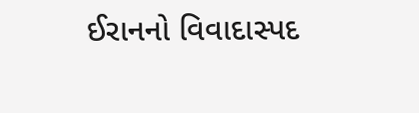ઈરાનનો વિવાદાસ્પદ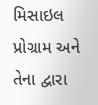મિસાઇલ પ્રોગ્રામ અને તેના દ્વારા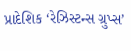પ્રાદેશિક ‘રેઝિસ્ટન્સ ગ્રુપ્સ’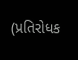(પ્રતિરોધક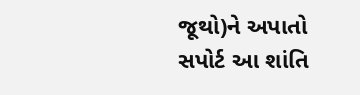જૂથો)ને અપાતો સપોર્ટ આ શાંતિ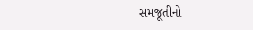સમજૂતીનો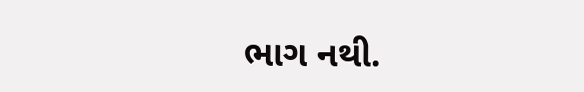ભાગ નથી.